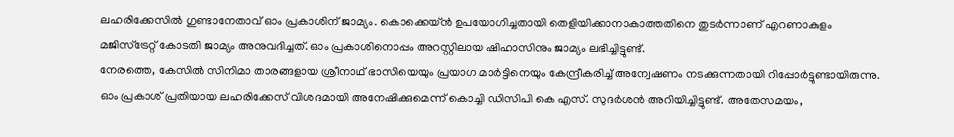ലഹരിക്കേസിൽ ഗുണ്ടാനേതാവ് ഓം പ്രകാശിന് ജാമ്യം. കൊക്കെയ്ൻ ഉപയോഗിച്ചതായി തെളിയിക്കാനാകാത്തതിനെ തുടർന്നാണ് എറണാകുളം മജിസ്ട്രേറ്റ് കോടതി ജാമ്യം അനുവദിച്ചത്. ഓം പ്രകാശിനൊപ്പം അറസ്റ്റിലായ ഷിഹാസിനും ജാമ്യം ലഭിച്ചിട്ടുണ്ട്.
നേരത്തെ, കേസിൽ സിനിമാ താരങ്ങളായ ശ്രീനാഥ് ഭാസിയെയും പ്രയാഗ മാർട്ടിനെയും കേന്ദ്രീകരിച്ച് അന്വേഷണം നടക്കുന്നതായി റിപ്പോർട്ടുണ്ടായിരുന്നു. ഓം പ്രകാശ് പ്രതിയായ ലഹരിക്കേസ് വിശദമായി അനേഷിക്കുമെന്ന് കൊച്ചി ഡിസിപി കെ എസ്. സുദർശൻ അറിയിച്ചിട്ടുണ്ട്. അതേസമയം,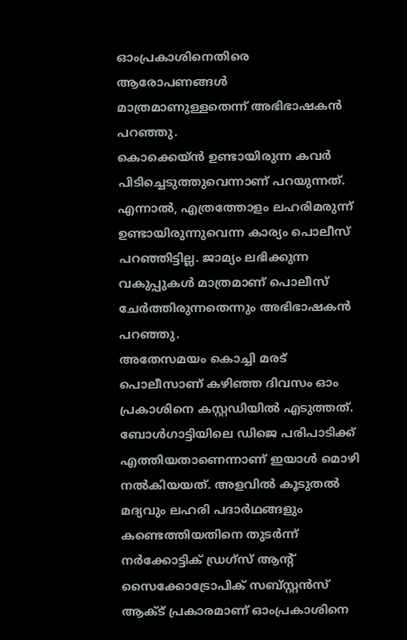ഓംപ്രകാശിനെതിരെ ആരോപണങ്ങൾ മാത്രമാണുള്ളതെന്ന് അഭിഭാഷകൻ പറഞ്ഞു.
കൊക്കെയ്ൻ ഉണ്ടായിരുന്ന കവർ പിടിച്ചെടുത്തുവെന്നാണ് പറയുന്നത്. എന്നാൽ, എത്രത്തോളം ലഹരിമരുന്ന് ഉണ്ടായിരുന്നുവെന്ന കാര്യം പൊലീസ് പറഞ്ഞിട്ടില്ല. ജാമ്യം ലഭിക്കുന്ന വകുപ്പുകൾ മാത്രമാണ് പൊലീസ് ചേർത്തിരുന്നതെന്നും അഭിഭാഷകൻ പറഞ്ഞു.
അതേസമയം കൊച്ചി മരട് പൊലീസാണ് കഴിഞ്ഞ ദിവസം ഓം പ്രകാശിനെ കസ്റ്റഡിയിൽ എടുത്തത്. ബോൾഗാട്ടിയിലെ ഡിജെ പരിപാടിക്ക് എത്തിയതാണെന്നാണ് ഇയാൾ മൊഴി നൽകിയയത്. അളവിൽ കൂടുതൽ മദ്യവും ലഹരി പദാർഥങ്ങളും കണ്ടെത്തിയതിനെ തുടർന്ന് നർക്കോട്ടിക് ഡ്രഗ്സ് ആന്റ് സൈക്കോട്രോപിക് സബ്സ്റ്റൻസ് ആക്ട് പ്രകാരമാണ് ഓംപ്രകാശിനെ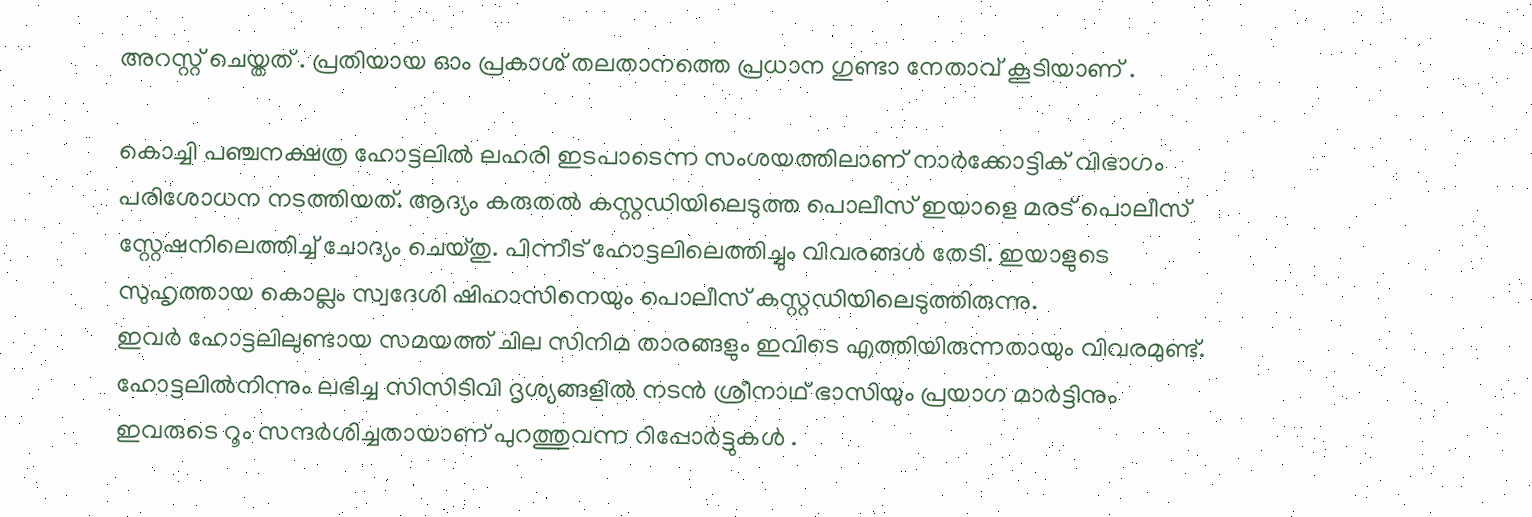അറസ്റ്റ് ചെയ്തത് . പ്രതിയായ ഓം പ്രകാശ് തലതാനത്തെ പ്രധാന ഗുണ്ടാ നേതാവ് കൂടിയാണ് .

കൊച്ചി പഞ്ചനക്ഷത്ര ഹോട്ടലിൽ ലഹരി ഇടപാടെന്ന സംശയത്തിലാണ് നാർക്കോട്ടിക് വിഭാഗം പരിശോധന നടത്തിയത്. ആദ്യം കരുതൽ കസ്റ്റഡിയിലെടുത്ത പൊലീസ് ഇയാളെ മരട് പൊലീസ് സ്റ്റേഷനിലെത്തിച്ച് ചോദ്യം ചെയ്തു. പിന്നീട് ഹോട്ടലിലെത്തിച്ചും വിവരങ്ങൾ തേടി. ഇയാളുടെ സുഹൃത്തായ കൊല്ലം സ്വദേശി ഷിഹാസിനെയും പൊലീസ് കസ്റ്റഡിയിലെടുത്തിരുന്നു.
ഇവർ ഹോട്ടലിലുണ്ടായ സമയത്ത് ചില സിനിമ താരങ്ങളും ഇവിടെ എത്തിയിരുന്നതായും വിവരമുണ്ട്. ഹോട്ടലിൽനിന്നും ലഭിച്ച സിസിടിവി ദൃശ്യങ്ങളിൽ നടൻ ശ്രീനാഥ് ഭാസിയും പ്രയാഗ മാർട്ടിനും ഇവരുടെ റൂം സന്ദർശിച്ചതായാണ് പുറത്തുവന്ന റിപ്പോർട്ടുകൾ .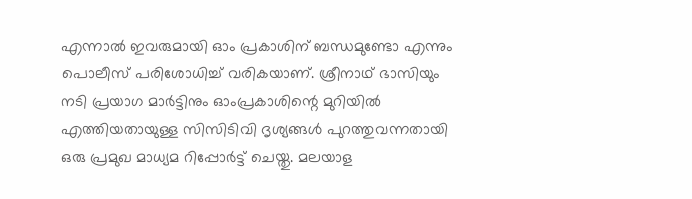എന്നാൽ ഇവരുമായി ഓം പ്രകാശിന് ബന്ധമുണ്ടോ എന്നും പൊലീസ് പരിശോധിച്ച് വരികയാണ്. ശ്രീനാഥ് ഭാസിയും നടി പ്രയാഗ മാർട്ടിനും ഓംപ്രകാശിന്റെ മുറിയിൽ എത്തിയതായുള്ള സിസിടിവി ദൃശ്യങ്ങൾ പുറത്തുവന്നതായി ഒരു പ്രമുഖ മാധ്യമ റിപ്പോർട്ട് ചെയ്തു. മലയാള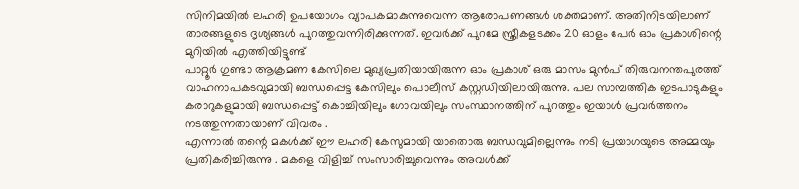സിനിമയിൽ ലഹരി ഉപയോഗം വ്യാപകമാകുന്നുവെന്ന ആരോപണങ്ങൾ ശക്തമാണ്. അതിനിടയിലാണ് താരങ്ങളുടെ ദൃശ്യങ്ങൾ പുറത്തുവന്നിരിക്കുന്നത്. ഇവർക്ക് പുറമേ സ്ത്രീകളടക്കം 20 ഓളം പേർ ഓം പ്രകാശിന്റെ മുറിയിൽ എത്തിയിട്ടുണ്ട്
പാറ്റൂർ ഗുണ്ടാ ആക്രമണ കേസിലെ മുഖ്യപ്രതിയായിരുന്ന ഓം പ്രകാശ് ഒരു മാസം മുൻപ് തിരുവനന്തപുരത്ത് വാഹനാപകടവുമായി ബന്ധപ്പെട്ട കേസിലും പൊലീസ് കസ്റ്റഡിയിലായിരുന്നു. പല സാമ്പത്തിക ഇടപാടുകളും കരാറുകളുമായി ബന്ധപ്പെട്ട് കൊച്ചിയിലും ഗോവയിലും സംസ്ഥാനത്തിന് പുറത്തും ഇയാൾ പ്രവർത്തനം നടത്തുന്നതായാണ് വിവരം .
എന്നാൽ തന്റെ മകൾക്ക് ഈ ലഹരി കേസുമായി യാതൊരു ബന്ധവുമില്ലെന്നും നടി പ്രയാഗയുടെ അമ്മയും പ്രതികരിച്ചിരുന്നു . മകളെ വിളിച്ച് സംസാരിച്ചുവെന്നും അവൾക്ക്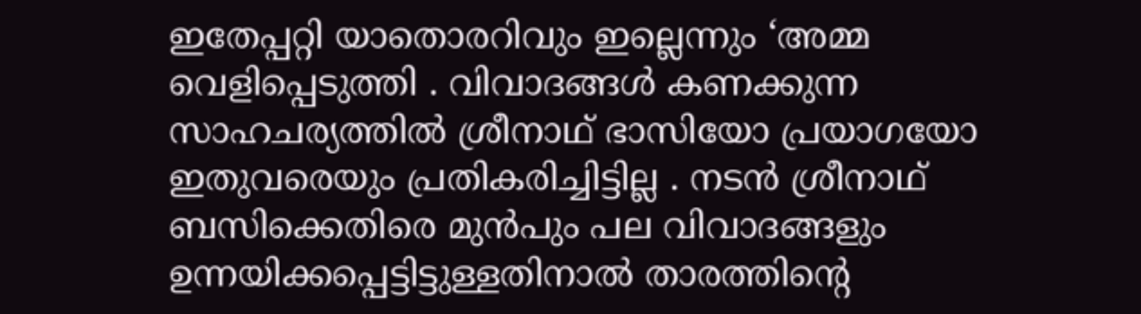ഇതേപ്പറ്റി യാതൊരറിവും ഇല്ലെന്നും ‘അമ്മ വെളിപ്പെടുത്തി . വിവാദങ്ങൾ കണക്കുന്ന സാഹചര്യത്തിൽ ശ്രീനാഥ് ഭാസിയോ പ്രയാഗയോ ഇതുവരെയും പ്രതികരിച്ചിട്ടില്ല . നടൻ ശ്രീനാഥ് ബസിക്കെതിരെ മുൻപും പല വിവാദങ്ങളും ഉന്നയിക്കപ്പെട്ടിട്ടുള്ളതിനാൽ താരത്തിന്റെ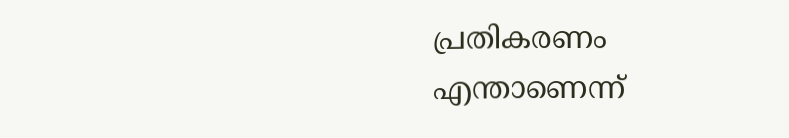പ്രതികരണം എന്താണെന്ന്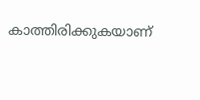കാത്തിരിക്കുകയാണ്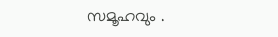സമൂഹവും .